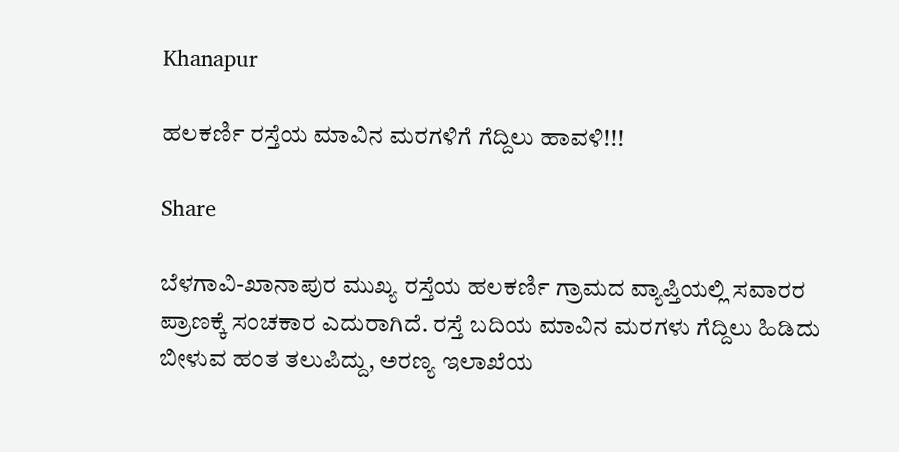Khanapur

ಹಲಕರ್ಣಿ ರಸ್ತೆಯ ಮಾವಿನ ಮರಗಳಿಗೆ ಗೆದ್ದಿಲು ಹಾವಳಿ!!!

Share

ಬೆಳಗಾವಿ-ಖಾನಾಪುರ ಮುಖ್ಯ ರಸ್ತೆಯ ಹಲಕರ್ಣಿ ಗ್ರಾಮದ ವ್ಯಾಪ್ತಿಯಲ್ಲಿ ಸವಾರರ ಪ್ರಾಣಕ್ಕೆ ಸಂಚಕಾರ ಎದುರಾಗಿದೆ. ರಸ್ತೆ ಬದಿಯ ಮಾವಿನ ಮರಗಳು ಗೆದ್ದಿಲು ಹಿಡಿದು ಬೀಳುವ ಹಂತ ತಲುಪಿದ್ದು, ಅರಣ್ಯ ಇಲಾಖೆಯ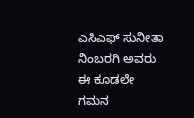ಎಸಿಎಫ್ ಸುನೀತಾ ನಿಂಬರಗಿ ಅವರು ಈ ಕೂಡಲೇ ಗಮನ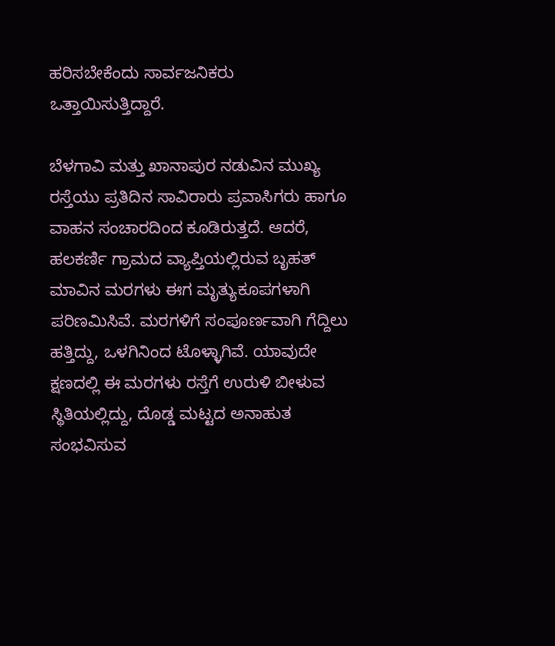ಹರಿಸಬೇಕೆಂದು ಸಾರ್ವಜನಿಕರು ಒತ್ತಾಯಿಸುತ್ತಿದ್ದಾರೆ.

ಬೆಳಗಾವಿ ಮತ್ತು ಖಾನಾಪುರ ನಡುವಿನ ಮುಖ್ಯ ರಸ್ತೆಯು ಪ್ರತಿದಿನ ಸಾವಿರಾರು ಪ್ರವಾಸಿಗರು ಹಾಗೂ ವಾಹನ ಸಂಚಾರದಿಂದ ಕೂಡಿರುತ್ತದೆ. ಆದರೆ, ಹಲಕರ್ಣಿ ಗ್ರಾಮದ ವ್ಯಾಪ್ತಿಯಲ್ಲಿರುವ ಬೃಹತ್ ಮಾವಿನ ಮರಗಳು ಈಗ ಮೃತ್ಯುಕೂಪಗಳಾಗಿ ಪರಿಣಮಿಸಿವೆ. ಮರಗಳಿಗೆ ಸಂಪೂರ್ಣವಾಗಿ ಗೆದ್ದಿಲು ಹತ್ತಿದ್ದು, ಒಳಗಿನಿಂದ ಟೊಳ್ಳಾಗಿವೆ. ಯಾವುದೇ ಕ್ಷಣದಲ್ಲಿ ಈ ಮರಗಳು ರಸ್ತೆಗೆ ಉರುಳಿ ಬೀಳುವ ಸ್ಥಿತಿಯಲ್ಲಿದ್ದು, ದೊಡ್ಡ ಮಟ್ಟದ ಅನಾಹುತ ಸಂಭವಿಸುವ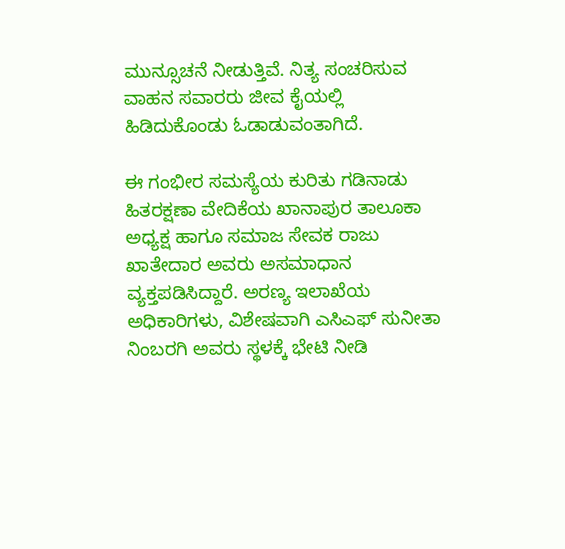ಮುನ್ಸೂಚನೆ ನೀಡುತ್ತಿವೆ. ನಿತ್ಯ ಸಂಚರಿಸುವ ವಾಹನ ಸವಾರರು ಜೀವ ಕೈಯಲ್ಲಿ ಹಿಡಿದುಕೊಂಡು ಓಡಾಡುವಂತಾಗಿದೆ.

ಈ ಗಂಭೀರ ಸಮಸ್ಯೆಯ ಕುರಿತು ಗಡಿನಾಡು ಹಿತರಕ್ಷಣಾ ವೇದಿಕೆಯ ಖಾನಾಪುರ ತಾಲೂಕಾ ಅಧ್ಯಕ್ಷ ಹಾಗೂ ಸಮಾಜ ಸೇವಕ ರಾಜು ಖಾತೇದಾರ ಅವರು ಅಸಮಾಧಾನ ವ್ಯಕ್ತಪಡಿಸಿದ್ದಾರೆ. ಅರಣ್ಯ ಇಲಾಖೆಯ ಅಧಿಕಾರಿಗಳು, ವಿಶೇಷವಾಗಿ ಎಸಿಎಫ್ ಸುನೀತಾ ನಿಂಬರಗಿ ಅವರು ಸ್ಥಳಕ್ಕೆ ಭೇಟಿ ನೀಡಿ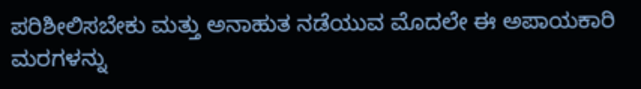ಪರಿಶೀಲಿಸಬೇಕು ಮತ್ತು ಅನಾಹುತ ನಡೆಯುವ ಮೊದಲೇ ಈ ಅಪಾಯಕಾರಿ ಮರಗಳನ್ನು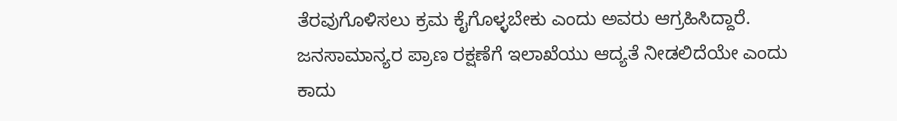ತೆರವುಗೊಳಿಸಲು ಕ್ರಮ ಕೈಗೊಳ್ಳಬೇಕು ಎಂದು ಅವರು ಆಗ್ರಹಿಸಿದ್ದಾರೆ. ಜನಸಾಮಾನ್ಯರ ಪ್ರಾಣ ರಕ್ಷಣೆಗೆ ಇಲಾಖೆಯು ಆದ್ಯತೆ ನೀಡಲಿದೆಯೇ ಎಂದು ಕಾದು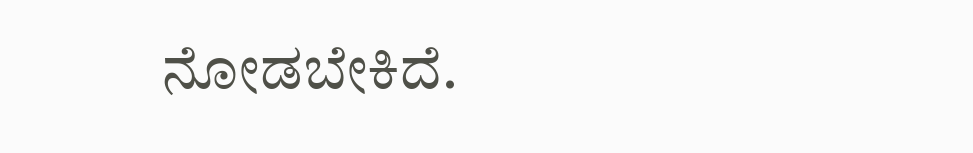ನೋಡಬೇಕಿದೆ.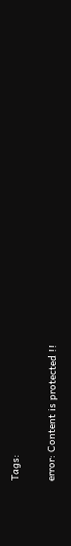Tags:

error: Content is protected !!